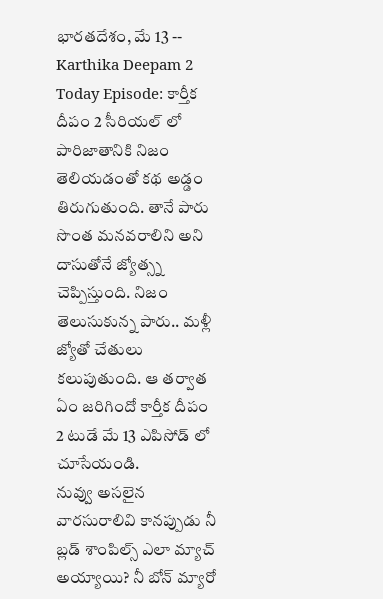భారతదేశం, మే 13 -- Karthika Deepam 2 Today Episode: కార్తీక దీపం 2 సీరియల్ లో పారిజాతానికి నిజం తెలియడంతో కథ అడ్డం తిరుగుతుంది. తానే పారు సొంత మనవరాలిని అని దాసుతోనే జ్యోత్స్న చెప్పిస్తుంది. నిజం తెలుసుకున్న పారు.. మళ్లీ జ్యోతో చేతులు కలుపుతుంది. ఆ తర్వాత ఏం జరిగిందో కార్తీక దీపం 2 టుడే మే 13 ఎపిసోడ్ లో చూసేయండి.
నువ్వు అసలైన వారసురాలివి కానప్పుడు నీ బ్లడ్ శాంపిల్స్ ఎలా మ్యాచ్ అయ్యాయి? నీ బోన్ మ్యారో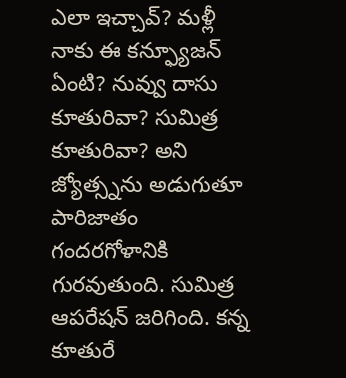ఎలా ఇచ్చావ్? మళ్లీ నాకు ఈ కన్ఫ్యూజన్ ఏంటి? నువ్వు దాసు కూతురివా? సుమిత్ర కూతురివా? అని జ్యోత్స్నను అడుగుతూ పారిజాతం గందరగోళానికి గురవుతుంది. సుమిత్ర ఆపరేషన్ జరిగింది. కన్న కూతురే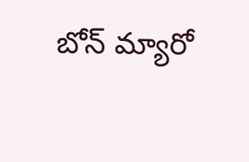బోన్ మ్యారో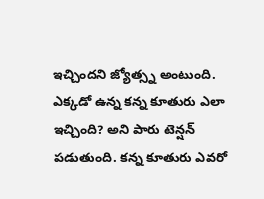ఇచ్చిందని జ్యోత్స్న అంటుంది.
ఎక్కడో ఉన్న కన్న కూతురు ఎలా ఇచ్చింది? అని పారు టెన్షన్ పడుతుంది. కన్న కూతురు ఎవరో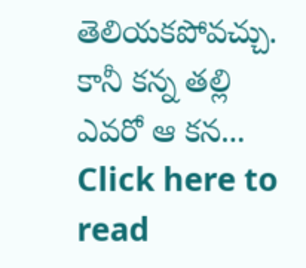తెలియకపోవచ్చు. కానీ కన్న తల్లి ఎవరో ఆ కన...
Click here to read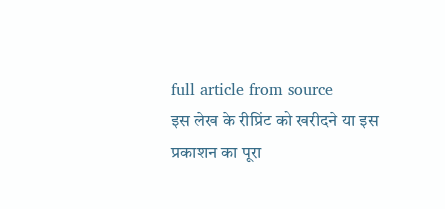full article from source
इस लेख के रीप्रिंट को खरीदने या इस प्रकाशन का पूरा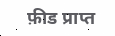फ़ीड प्राप्त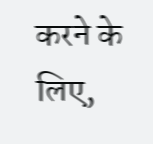करने के लिए,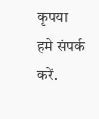कृपया
हमे संपर्क करें.